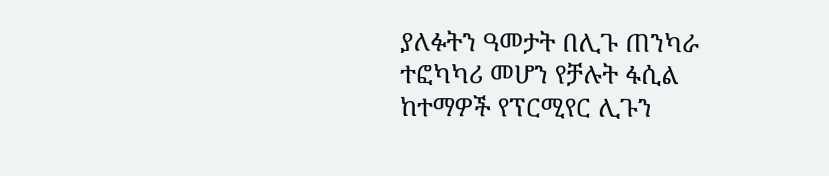ያለፉትን ዓመታት በሊጉ ጠንካራ ተፎካካሪ መሆን የቻሉት ፋሲል ከተማዎች የፕርሚየር ሊጉን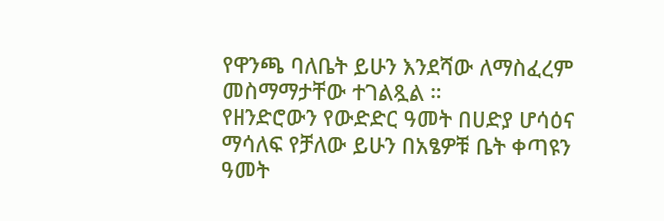የዋንጫ ባለቤት ይሁን እንደሻው ለማስፈረም መስማማታቸው ተገልጿል ።
የዘንድሮውን የውድድር ዓመት በሀድያ ሆሳዕና ማሳለፍ የቻለው ይሁን በአፄዎቹ ቤት ቀጣዩን ዓመት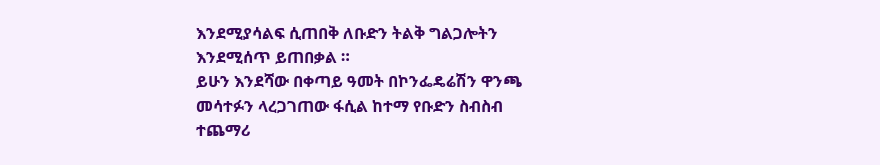እንደሚያሳልፍ ሲጠበቅ ለቡድን ትልቅ ግልጋሎትን እንደሚሰጥ ይጠበቃል ።
ይሁን እንደሻው በቀጣይ ዓመት በኮንፌዴሬሽን ዋንጫ መሳተፉን ላረጋገጠው ፋሲል ከተማ የቡድን ስብስብ ተጨማሪ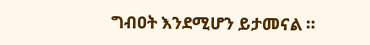ግብዐት እንደሚሆን ይታመናል ።